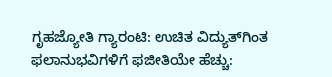ಗೃಹಜ್ಯೋತಿ ಗ್ಯಾರಂಟಿ: ಉಚಿತ ವಿದ್ಯುತ್‌ಗಿಂತ ಫಲಾನುಭವಿಗಳಿಗೆ ಫಜೀತಿಯೇ ಹೆಚ್ಚು: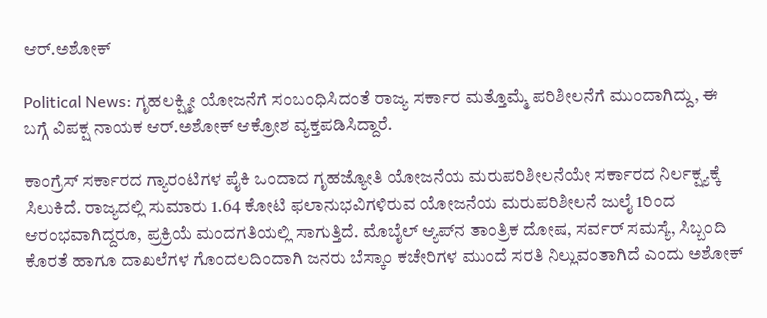ಆರ್.ಅಶೋಕ್

Political News: ಗೃಹಲಕ್ಷ್ಮೀ ಯೋಜನೆಗೆ ಸಂಬಂಧಿಸಿದಂತೆ ರಾಜ್ಯ ಸರ್ಕಾರ ಮತ್ತೊಮ್ಮೆ ಪರಿಶೀಲನೆಗೆ ಮುಂದಾಗಿದ್ದು, ಈ ಬಗ್ಗೆ ವಿಪಕ್ಷ ನಾಯಕ ಆರ್.ಅಶೋಕ್ ಆಕ್ರೋಶ ವ್ಯಕ್ತಪಡಿಸಿದ್ದಾರೆ.

ಕಾಂಗ್ರೆಸ್ ಸರ್ಕಾರದ ಗ್ಯಾರಂಟಿಗಳ ಪೈಕಿ ಒಂದಾದ ಗೃಹಜ್ಯೋತಿ ಯೋಜನೆಯ ಮರುಪರಿಶೀಲನೆಯೇ ಸರ್ಕಾರದ ನಿರ್ಲಕ್ಷ್ಯಕ್ಕೆ ಸಿಲುಕಿದೆ. ರಾಜ್ಯದಲ್ಲಿ ಸುಮಾರು 1.64 ಕೋಟಿ ಫಲಾನುಭವಿಗಳಿರುವ ಯೋಜನೆಯ ಮರುಪರಿಶೀಲನೆ ಜುಲೈ 1ರಿಂದ ಆರಂಭವಾಗಿದ್ದರೂ, ಪ್ರಕ್ರಿಯೆ ಮಂದಗತಿಯಲ್ಲಿ ಸಾಗುತ್ತಿದೆ. ಮೊಬೈಲ್ ಆ್ಯಪ್‌ನ ತಾಂತ್ರಿಕ ದೋಷ, ಸರ್ವರ್ ಸಮಸ್ಯೆ, ಸಿಬ್ಬಂದಿ ಕೊರತೆ ಹಾಗೂ ದಾಖಲೆಗಳ ಗೊಂದಲದಿಂದಾಗಿ ಜನರು ಬೆಸ್ಕಾಂ ಕಚೇರಿಗಳ ಮುಂದೆ ಸರತಿ ನಿಲ್ಲುವಂತಾಗಿದೆ ಎಂದು ಅಶೋಕ್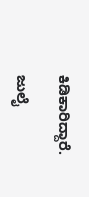ಕಿಡಿಕಾರಿದ್ದಾರೆ.

ಜುಲೈ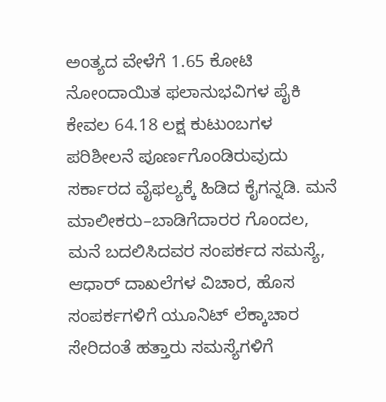ಅಂತ್ಯದ ವೇಳೆಗೆ 1.65 ಕೋಟಿ ನೋಂದಾಯಿತ ಫಲಾನುಭವಿಗಳ ಪೈಕಿ ಕೇವಲ 64.18 ಲಕ್ಷ ಕುಟುಂಬಗಳ ಪರಿಶೀಲನೆ ಪೂರ್ಣಗೊಂಡಿರುವುದು ಸರ್ಕಾರದ ವೈಫಲ್ಯಕ್ಕೆ ಹಿಡಿದ ಕೈಗನ್ನಡಿ. ಮನೆ ಮಾಲೀಕರು–ಬಾಡಿಗೆದಾರರ ಗೊಂದಲ, ಮನೆ ಬದಲಿಸಿದವರ ಸಂಪರ್ಕದ ಸಮಸ್ಯೆ, ಆಧಾರ್ ದಾಖಲೆಗಳ ವಿಚಾರ, ಹೊಸ ಸಂಪರ್ಕಗಳಿಗೆ ಯೂನಿಟ್ ಲೆಕ್ಕಾಚಾರ ಸೇರಿದಂತೆ ಹತ್ತಾರು ಸಮಸ್ಯೆಗಳಿಗೆ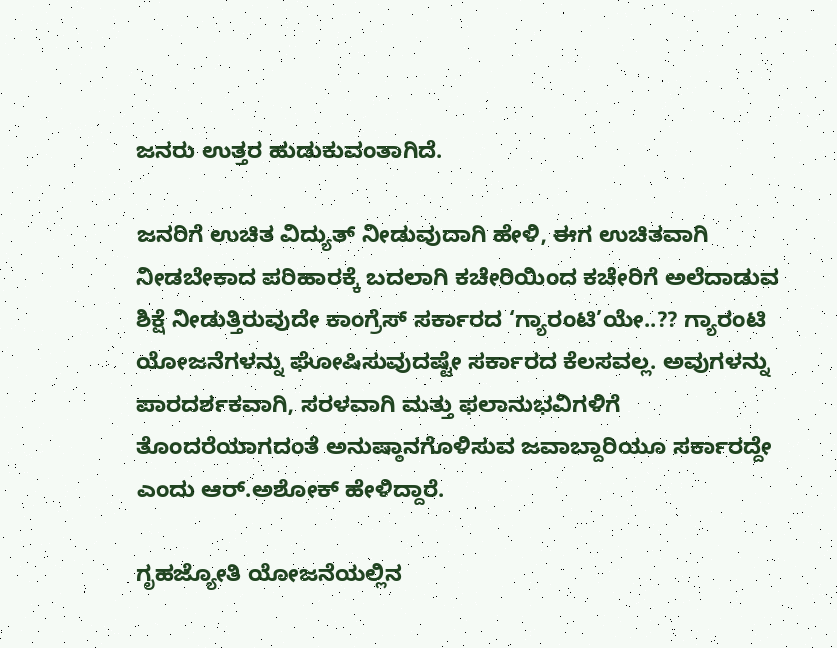ಜನರು ಉತ್ತರ ಹುಡುಕುವಂತಾಗಿದೆ.

ಜನರಿಗೆ ಉಚಿತ ವಿದ್ಯುತ್ ನೀಡುವುದಾಗಿ ಹೇಳಿ, ಈಗ ಉಚಿತವಾಗಿ ನೀಡಬೇಕಾದ ಪರಿಹಾರಕ್ಕೆ ಬದಲಾಗಿ ಕಚೇರಿಯಿಂದ ಕಚೇರಿಗೆ ಅಲೆದಾಡುವ ಶಿಕ್ಷೆ ನೀಡುತ್ತಿರುವುದೇ ಕಾಂಗ್ರೆಸ್ ಸರ್ಕಾರದ ‘ಗ್ಯಾರಂಟಿ’ಯೇ..?? ಗ್ಯಾರಂಟಿ ಯೋಜನೆಗಳನ್ನು ಘೋಷಿಸುವುದಷ್ಟೇ ಸರ್ಕಾರದ ಕೆಲಸವಲ್ಲ. ಅವುಗಳನ್ನು ಪಾರದರ್ಶಕವಾಗಿ, ಸರಳವಾಗಿ ಮತ್ತು ಫಲಾನುಭವಿಗಳಿಗೆ ತೊಂದರೆಯಾಗದಂತೆ ಅನುಷ್ಠಾನಗೊಳಿಸುವ ಜವಾಬ್ದಾರಿಯೂ ಸರ್ಕಾರದ್ದೇ ಎಂದು ಆರ್.ಅಶೋಕ್ ಹೇಳಿದ್ದಾರೆ.

ಗೃಹಜ್ಯೋತಿ ಯೋಜನೆಯಲ್ಲಿನ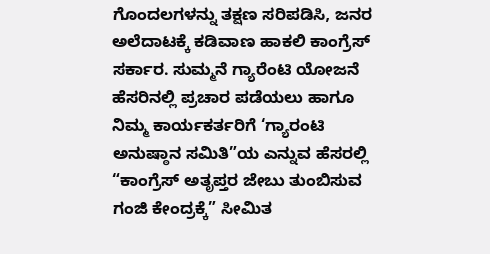ಗೊಂದಲಗಳನ್ನು ತಕ್ಷಣ ಸರಿಪಡಿಸಿ, ಜನರ ಅಲೆದಾಟಕ್ಕೆ ಕಡಿವಾಣ ಹಾಕಲಿ ಕಾಂಗ್ರೆಸ್ ಸರ್ಕಾರ. ಸುಮ್ಮನೆ ಗ್ಯಾರೆಂಟಿ ಯೋಜನೆ ಹೆಸರಿನಲ್ಲಿ ಪ್ರಚಾರ ಪಡೆಯಲು ಹಾಗೂ ನಿಮ್ಮ ಕಾರ್ಯಕರ್ತರಿಗೆ ‘ಗ್ಯಾರಂಟಿ ಅನುಷ್ಠಾನ ಸಮಿತಿ”ಯ ಎನ್ನುವ ಹೆಸರಲ್ಲಿ “ಕಾಂಗ್ರೆಸ್ ಅತೃಪ್ತರ ಜೇಬು ತುಂಬಿಸುವ ಗಂಜಿ ಕೇಂದ್ರಕ್ಕೆ” ಸೀಮಿತ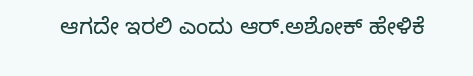ಆಗದೇ ಇರಲಿ ಎಂದು ಆರ್.ಅಶೋಕ್ ಹೇಳಿಕೆ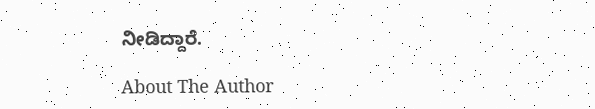ನೀಡಿದ್ದಾರೆ.

About The Author